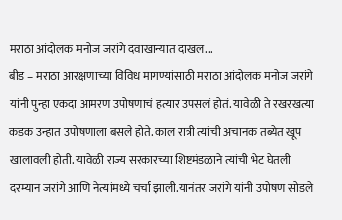मराठा आंदोलक मनोज जरांगे दवाखान्यात दाखल...
बीड – मराठा आरक्षणाच्या विविध मागण्यांसाठी मराठा आंदोलक मनोज जरांगे यांनी पुन्हा एकदा आमरण उपोषणाचं हत्यार उपसलं होतं. यावेळी ते रखरखत्या कडक उन्हात उपोषणाला बसले होते. काल रात्री त्यांची अचानक तब्येत खूप खालावली होती. यावेळी राज्य सरकारच्या शिष्टमंडळाने त्यांची भेट घेतली दरम्यान जरांगे आणि नेत्यांमध्ये चर्चा झाली.यानंतर जरांगे यांनी उपोषण सोडले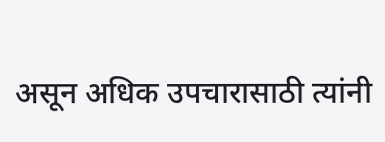असून अधिक उपचारासाठी त्यांनी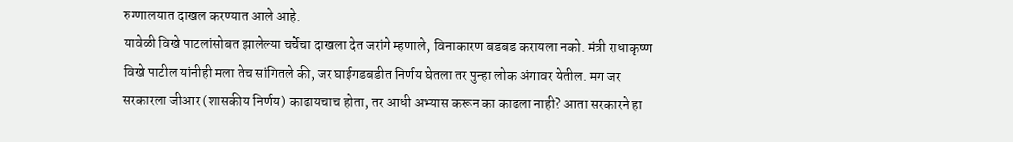रुग्णालयात दाखल करण्यात आले आहे.
यावेळी विखे पाटलांसोबत झालेल्या चर्चेचा दाखला देत जरांगे म्हणाले, विनाकारण बडबड करायला नको. मंत्री राधाकृष्ण विखे पाटील यांनीही मला तेच सांगितले की, जर घाईगडबडीत निर्णय घेतला तर पुन्हा लोक अंगावर येतील. मग जर सरकारला जीआर (शासकीय निर्णय) काढायचाच होता, तर आधी अभ्यास करून का काढला नाही? आता सरकारने हा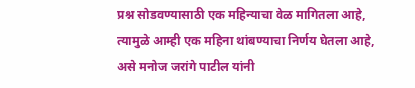प्रश्न सोडवण्यासाठी एक महिन्याचा वेळ मागितला आहे, त्यामुळे आम्ही एक महिना थांबण्याचा निर्णय घेतला आहे, असे मनोज जरांगे पाटील यांनी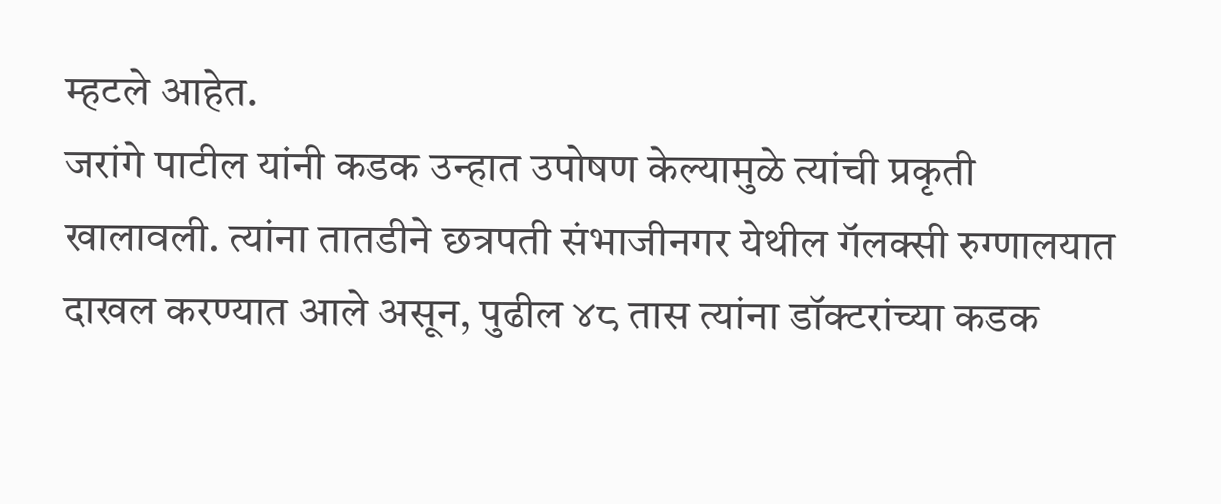म्हटले आहेत.
जरांगे पाटील यांनी कडक उन्हात उपोषण केल्यामुळे त्यांची प्रकृती खालावली. त्यांना तातडीने छत्रपती संभाजीनगर येथील गॅलक्सी रुग्णालयात दाखल करण्यात आले असून, पुढील ४८ तास त्यांना डॉक्टरांच्या कडक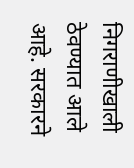निगराणीखाली ठेवण्यात आले आहे. सरकारने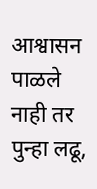आश्वासन पाळले नाही तर पुन्हा लढू,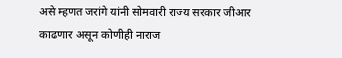असे म्हणत जरांगे यांनी सोमवारी राज्य सरकार जीआर काढणार असून कोणीही नाराज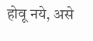होवू नये, असे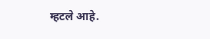म्हटले आहे.